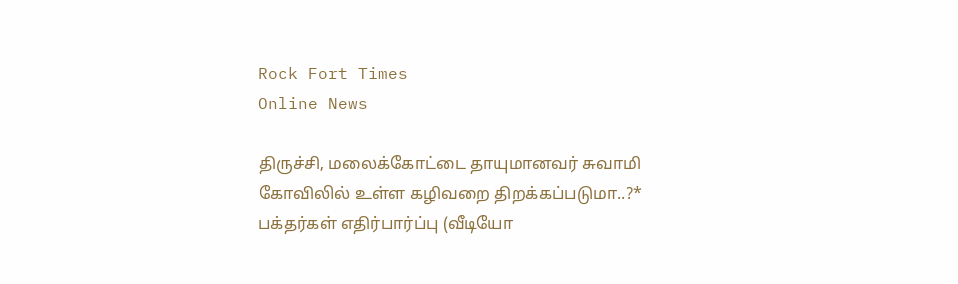Rock Fort Times
Online News

திருச்சி, மலைக்கோட்டை தாயுமானவர் சுவாமி கோவிலில் உள்ள கழிவறை திறக்கப்படுமா..?* பக்தர்கள் எதிர்பார்ப்பு (வீடியோ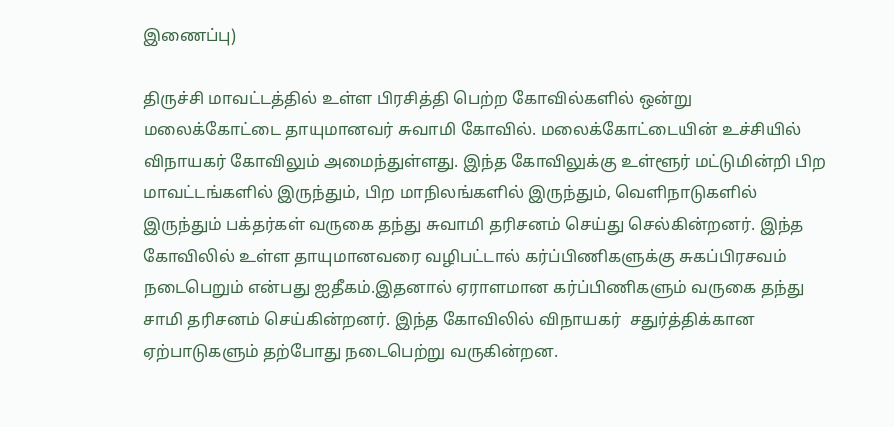இணைப்பு)

திருச்சி மாவட்டத்தில் உள்ள பிரசித்தி பெற்ற கோவில்களில் ஒன்று மலைக்கோட்டை தாயுமானவர் சுவாமி கோவில். மலைக்கோட்டையின் உச்சியில் விநாயகர் கோவிலும் அமைந்துள்ளது. இந்த கோவிலுக்கு உள்ளூர் மட்டுமின்றி பிற மாவட்டங்களில் இருந்தும், பிற மாநிலங்களில் இருந்தும், வெளிநாடுகளில் இருந்தும் பக்தர்கள் வருகை தந்து சுவாமி தரிசனம் செய்து செல்கின்றனர். இந்த கோவிலில் உள்ள தாயுமானவரை வழிபட்டால் கர்ப்பிணிகளுக்கு சுகப்பிரசவம் நடைபெறும் என்பது ஐதீகம்.இதனால் ஏராளமான கர்ப்பிணிகளும் வருகை தந்து சாமி தரிசனம் செய்கின்றனர். இந்த கோவிலில் விநாயகர்  சதுர்த்திக்கான ஏற்பாடுகளும் தற்போது நடைபெற்று வருகின்றன.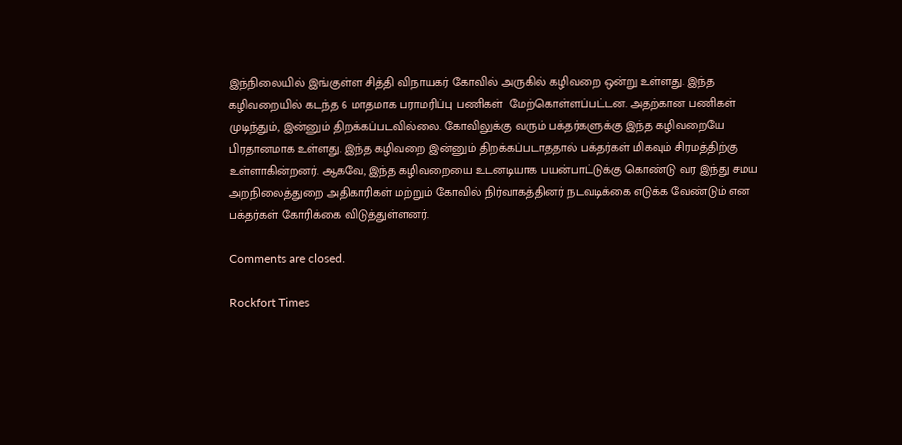இந்நிலையில் இங்குள்ள சித்தி விநாயகர் கோவில் அருகில் கழிவறை ஒன்று உள்ளது. இந்த கழிவறையில் கடந்த 6 மாதமாக பராமரிப்பு பணிகள்  மேற்கொள்ளப்பட்டன. அதற்கான பணிகள் முடிந்தும், இன்னும் திறக்கப்படவில்லை. கோவிலுக்கு வரும் பக்தர்களுக்கு இந்த கழிவறையே பிரதானமாக உள்ளது. இந்த கழிவறை இன்னும் திறக்கப்படாததால் பக்தர்கள் மிகவும் சிரமத்திற்கு உள்ளாகின்றனர். ஆகவே, இந்த கழிவறையை உடனடியாக பயன்பாட்டுக்கு கொண்டு வர இந்து சமய அறநிலைத்துறை அதிகாரிகள் மற்றும் கோவில் நிர்வாகத்தினர் நடவடிக்கை எடுக்க வேண்டும் என பக்தர்கள் கோரிக்கை விடுத்துள்ளனர்.

Comments are closed.

Rockfort Times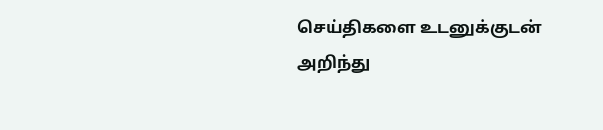செய்திகளை உடனுக்குடன் அறிந்து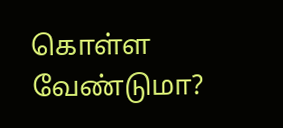கொள்ள வேண்டுமா?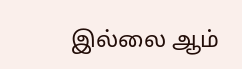இல்லை ஆம்